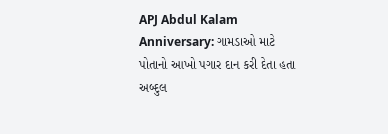APJ Abdul Kalam Anniversary: ગામડાઓ માટે પોતાનો આખો પગાર દાન કરી દેતા હતા અબ્દુલ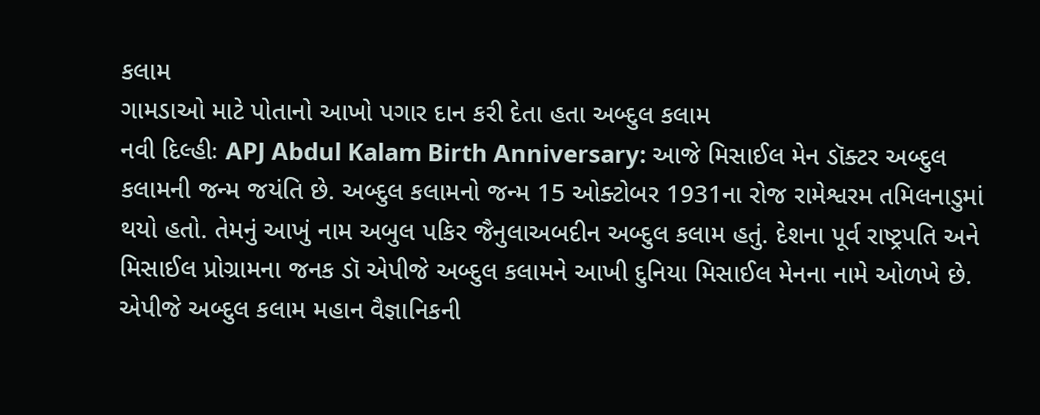કલામ
ગામડાઓ માટે પોતાનો આખો પગાર દાન કરી દેતા હતા અબ્દુલ કલામ
નવી દિલ્હીઃ APJ Abdul Kalam Birth Anniversary: આજે મિસાઈલ મેન ડૉક્ટર અબ્દુલ કલામની જન્મ જયંતિ છે. અબ્દુલ કલામનો જન્મ 15 ઓક્ટોબર 1931ના રોજ રામેશ્વરમ તમિલનાડુમાં થયો હતો. તેમનું આખું નામ અબુલ પકિર જૈનુલાઅબદીન અબ્દુલ કલામ હતું. દેશના પૂર્વ રાષ્ટ્રપતિ અને મિસાઈલ પ્રોગ્રામના જનક ડૉ એપીજે અબ્દુલ કલામને આખી દુનિયા મિસાઈલ મેનના નામે ઓળખે છે. એપીજે અબ્દુલ કલામ મહાન વૈજ્ઞાનિકની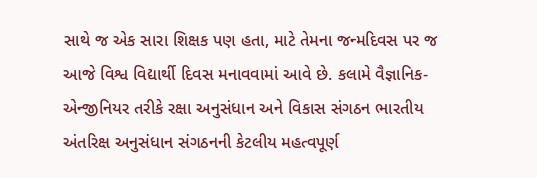સાથે જ એક સારા શિક્ષક પણ હતા, માટે તેમના જન્મદિવસ પર જ આજે વિશ્વ વિદ્યાર્થી દિવસ મનાવવામાં આવે છે. કલામે વૈજ્ઞાનિક-એન્જીનિયર તરીકે રક્ષા અનુસંધાન અને વિકાસ સંગઠન ભારતીય અંતરિક્ષ અનુસંધાન સંગઠનની કેટલીય મહત્વપૂર્ણ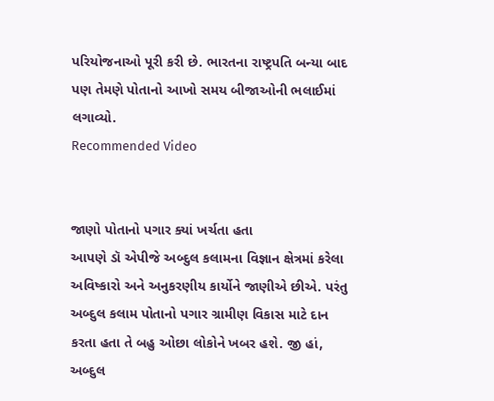પરિયોજનાઓ પૂરી કરી છે. ભારતના રાષ્ટ્રપતિ બન્યા બાદ પણ તેમણે પોતાનો આખો સમય બીજાઓની ભલાઈમાં લગાવ્યો.
Recommended Video


જાણો પોતાનો પગાર ક્યાં ખર્ચતા હતા
આપણે ડૉ એપીજે અબ્દુલ કલામના વિજ્ઞાન ક્ષેત્રમાં કરેલા અવિષ્કારો અને અનુકરણીય કાર્યોને જાણીએ છીએ. પરંતુ અબ્દુલ કલામ પોતાનો પગાર ગ્રામીણ વિકાસ માટે દાન કરતા હતા તે બહુ ઓછા લોકોને ખબર હશે. જી હાં, અબ્દુલ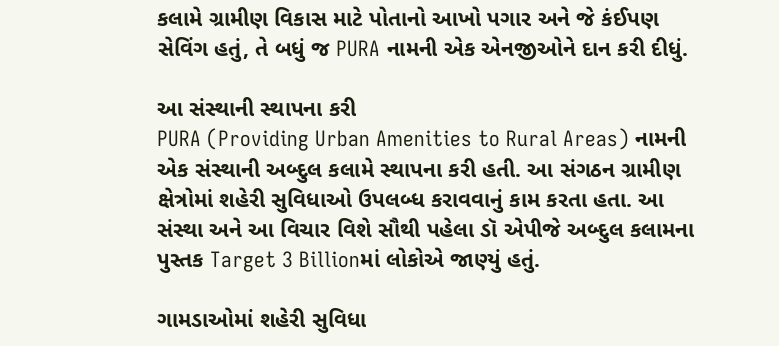કલામે ગ્રામીણ વિકાસ માટે પોતાનો આખો પગાર અને જે કંઈપણ સેવિંગ હતું, તે બધું જ PURA નામની એક એનજીઓને દાન કરી દીધું.

આ સંસ્થાની સ્થાપના કરી
PURA (Providing Urban Amenities to Rural Areas) નામની એક સંસ્થાની અબ્દુલ કલામે સ્થાપના કરી હતી. આ સંગઠન ગ્રામીણ ક્ષેત્રોમાં શહેરી સુવિધાઓ ઉપલબ્ધ કરાવવાનું કામ કરતા હતા. આ સંસ્થા અને આ વિચાર વિશે સૌથી પહેલા ડૉ એપીજે અબ્દુલ કલામના પુસ્તક Target 3 Billionમાં લોકોએ જાણ્યું હતું.

ગામડાઓમાં શહેરી સુવિધા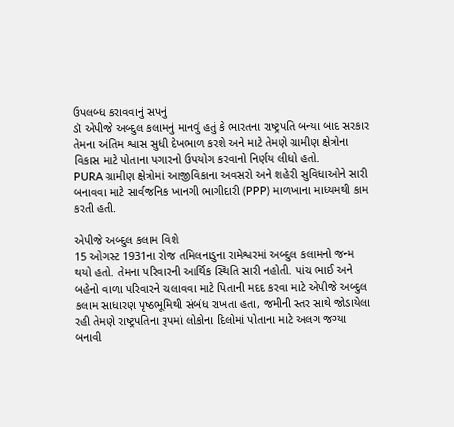ઉપલબ્ધ કરાવવાનું સપનું
ડૉ એપીજે અબ્દુલ કલામનું માનવું હતું કે ભારતના રાષ્ટ્રપતિ બન્યા બાદ સરકાર તેમના અંતિમ શ્વાસ સુધી દેખભાળ કરશે અને માટે તેમણે ગ્રામીણ ક્ષેત્રોના વિકાસ માટે પોતાના પગારનો ઉપયોગ કરવાનો નિર્ણય લીધો હતો.
PURA ગ્રામીણ ક્ષેત્રોમાં આજીવિકાના અવસરો અને શહેરી સુવિધાઓને સારી બનાવવા માટે સાર્વજનિક ખાનગી ભાગીદારી (PPP) માળખાના માધ્યમથી કામ કરતી હતી.

એપીજે અબ્દુલ કલામ વિશે
15 ઓગસ્ટ 1931ના રોજ તમિલનાડુના રામેશ્વરમાં અબ્દુલ કલામનો જન્મ થયો હતો. તેમના પરિવારની આર્થિક સ્થિતિ સારી નહોતી. પાંચ ભાઈ અને બહેનો વાળા પરિવારને ચલાવવા માટે પિતાની મદદ કરવા માટે એપીજે અબ્દુલ કલામ સાધારણ પૃષ્ઠભૂમિથી સંબંધ રાખતા હતા, જમીની સ્તર સાથે જોડાયેલા રહી તેમણે રાષ્ટ્રપતિના રૂપમાં લોકોના દિલોમાં પોતાના માટે અલગ જગ્યા બનાવી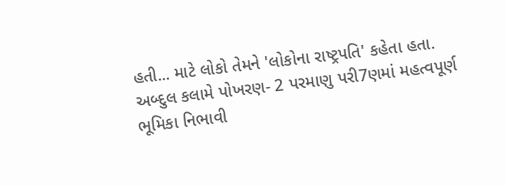હતી... માટે લોકો તેમને 'લોકોના રાષ્ટ્રપતિ' કહેતા હતા.
અબ્દુલ કલામે પોખરણ- 2 પરમાણુ પરી7ણમાં મહત્વપૂર્ણ ભૂમિકા નિભાવી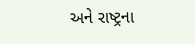અને રાષ્ટ્રના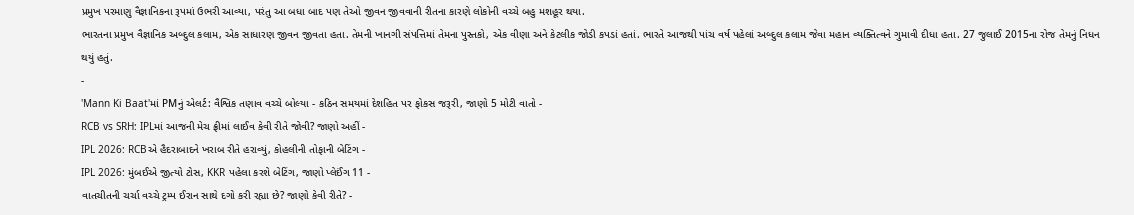પ્રમુખ પરમાણુ વૈજ્ઞાનિકના રૂપમાં ઉભરી આવ્યા, પરંતુ આ બધા બાદ પણ તેઓ જીવન જીવવાની રીતના કારણે લોકોની વચ્ચે બહુ મશહૂર થયા.
ભારતના પ્રમુખ વૈજ્ઞાનિક અબ્દુલ કલામ, એક સાધારણ જીવન જીવતા હતા. તેમની ખાનગી સંપત્તિમાં તેમના પુસ્તકો, એક વીણા અને કેટલીક જોડી કપડાં હતાં. ભારતે આજથી પાંચ વર્ષ પહેલાં અબ્દુલ કલામ જેવા મહાન વ્યક્તિત્વને ગુમાવી દીધા હતા. 27 જુલાઈ 2015ના રોજ તેમનું નિધન થયું હતું.
-
'Mann Ki Baat'માં PMનું એલર્ટ: વૈશ્વિક તણાવ વચ્ચે બોલ્યા - કઠિન સમયમાં દેશહિત પર ફોકસ જરૂરી, જાણો 5 મોટી વાતો -
RCB vs SRH: IPLમાં આજની મેચ ફ્રીમાં લાઈવ કેવી રીતે જોવી? જાણો અહીં -
IPL 2026: RCBએ હૈદરાબાદને ખરાબ રીતે હરાવ્યું, કોહલીની તોફાની બેટિંગ -
IPL 2026: મુંબઈએ જીત્યો ટોસ, KKR પહેલા કરશે બેટિંગ, જાણો પ્લેઈંગ 11 -
વાતચીતની ચર્ચા વચ્ચે ટ્રમ્પ ઈરાન સાથે દગો કરી રહ્યા છે? જાણો કેવી રીતે? -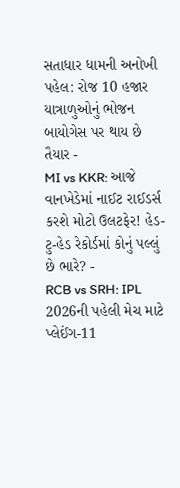સતાધાર ધામની અનોખી પહેલ: રોજ 10 હજાર યાત્રાળુઓનું ભોજન બાયોગેસ પર થાય છે તૈયાર -
MI vs KKR: આજે વાનખેડેમાં નાઈટ રાઈડર્સ કરશે મોટો ઉલટફેર! હેડ-ટુ-હેડ રેકોર્ડમાં કોનું પલ્લું છે ભારે? -
RCB vs SRH: IPL 2026ની પહેલી મેચ માટે પ્લેઈંગ-11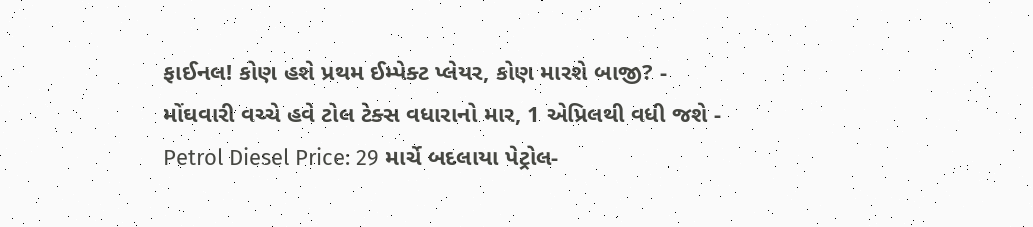ફાઈનલ! કોણ હશે પ્રથમ ઈમ્પેક્ટ પ્લેયર, કોણ મારશે બાજી? -
મોંઘવારી વચ્ચે હવે ટોલ ટેક્સ વધારાનો માર, 1 એપ્રિલથી વધી જશે -
Petrol Diesel Price: 29 માર્ચે બદલાયા પેટ્રોલ-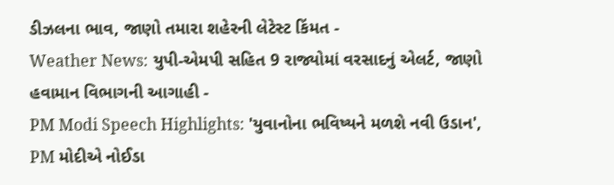ડીઝલના ભાવ, જાણો તમારા શહેરની લેટેસ્ટ કિંમત -
Weather News: યુપી-એમપી સહિત 9 રાજ્યોમાં વરસાદનું એલર્ટ, જાણો હવામાન વિભાગની આગાહી -
PM Modi Speech Highlights: 'યુવાનોના ભવિષ્યને મળશે નવી ઉડાન', PM મોદીએ નોઈડા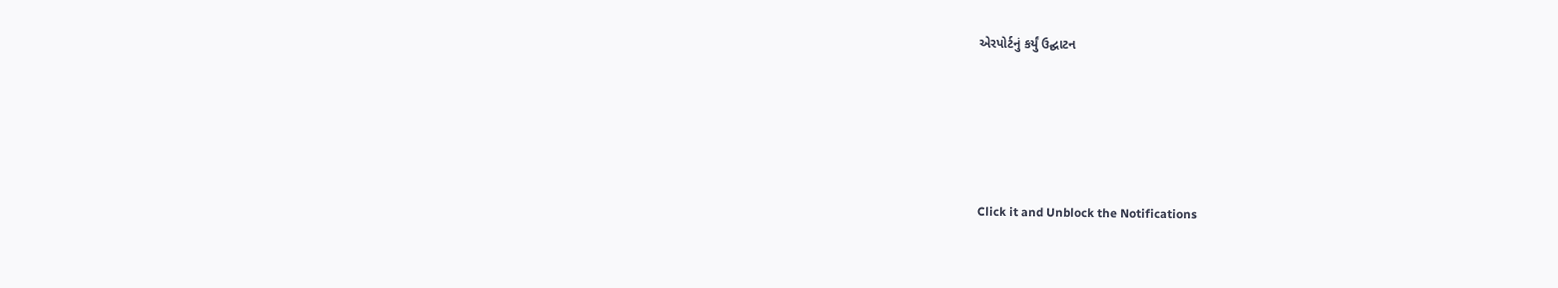એરપોર્ટનું કર્યું ઉદ્ઘાટન






Click it and Unblock the Notifications